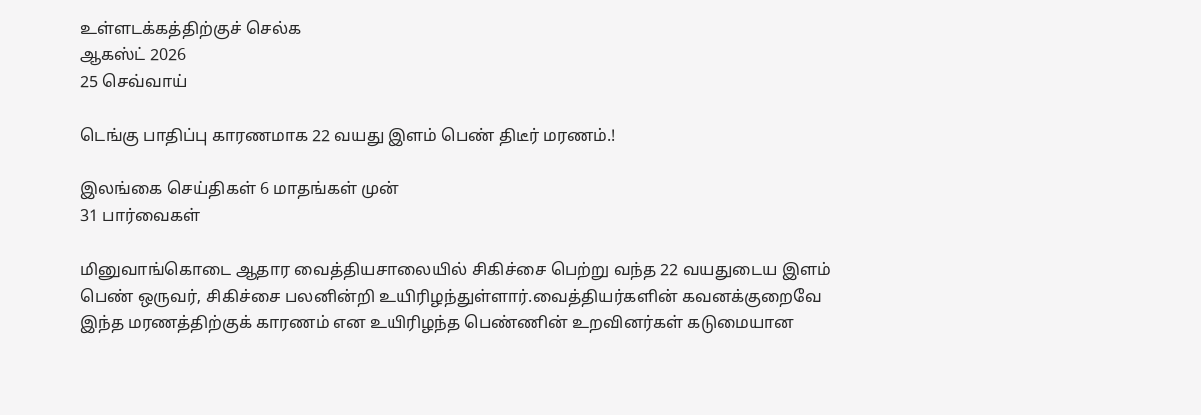உள்ளடக்கத்திற்குச் செல்க
ஆகஸ்ட் 2026
25 செவ்வாய்

டெங்கு பாதிப்பு காரணமாக 22 வயது இளம் பெண் திடீர் மரணம்.!

இலங்கை செய்திகள் 6 மாதங்கள் முன்
31 பார்வைகள்

மினுவாங்கொடை ஆதார வைத்தியசாலையில் சிகிச்சை பெற்று வந்த 22 வயதுடைய இளம் பெண் ஒருவர், சிகிச்சை பலனின்றி உயிரிழந்துள்ளார்.வைத்தியர்களின் கவனக்குறைவே இந்த மரணத்திற்குக் காரணம் என உயிரிழந்த பெண்ணின் உறவினர்கள் கடுமையான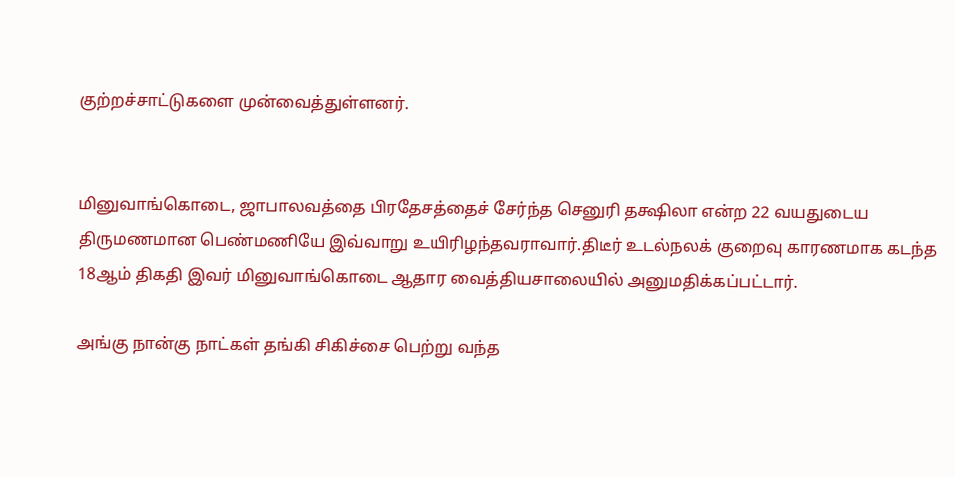குற்றச்சாட்டுகளை முன்வைத்துள்ளனர்.


மினுவாங்கொடை, ஜாபாலவத்தை பிரதேசத்தைச் சேர்ந்த செனுரி தக்ஷிலா என்ற 22 வயதுடைய திருமணமான பெண்மணியே இவ்வாறு உயிரிழந்தவராவார்.திடீர் உடல்நலக் குறைவு காரணமாக கடந்த 18ஆம் திகதி இவர் மினுவாங்கொடை ஆதார வைத்தியசாலையில் அனுமதிக்கப்பட்டார்.

அங்கு நான்கு நாட்கள் தங்கி சிகிச்சை பெற்று வந்த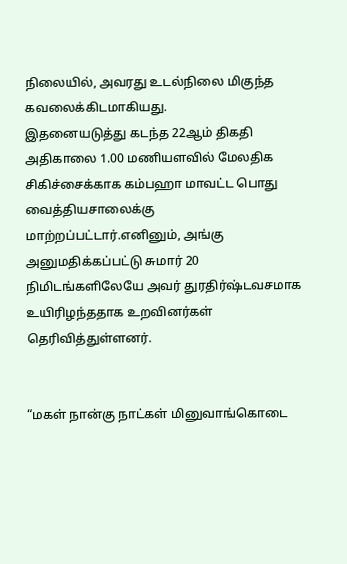நிலையில், அவரது உடல்நிலை மிகுந்த கவலைக்கிடமாகியது.
இதனையடுத்து கடந்த 22ஆம் திகதி அதிகாலை 1.00 மணியளவில் மேலதிக சிகிச்சைக்காக கம்பஹா மாவட்ட பொது வைத்தியசாலைக்கு மாற்றப்பட்டார்.எனினும், அங்கு அனுமதிக்கப்பட்டு சுமார் 20 நிமிடங்களிலேயே அவர் துரதிர்ஷ்டவசமாக உயிரிழந்ததாக உறவினர்கள் தெரிவித்துள்ளனர்.


“மகள் நான்கு நாட்கள் மினுவாங்கொடை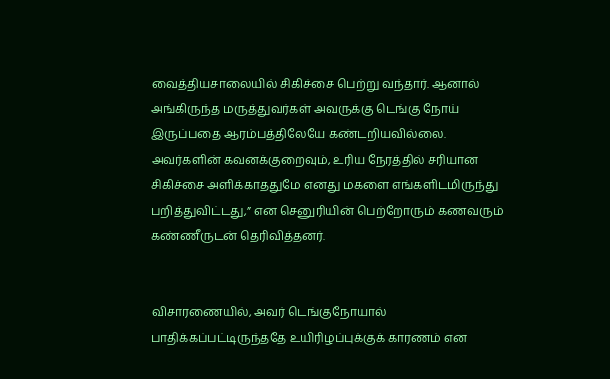வைத்தியசாலையில் சிகிச்சை பெற்று வந்தார். ஆனால் அங்கிருந்த மருத்துவர்கள் அவருக்கு டெங்கு நோய் இருப்பதை ஆரம்பத்திலேயே கண்டறியவில்லை. அவர்களின் கவனக்குறைவும், உரிய நேரத்தில் சரியான சிகிச்சை அளிக்காததுமே எனது மகளை எங்களிடமிருந்து பறித்துவிட்டது,” என செனுரியின் பெற்றோரும் கணவரும் கண்ணீருடன் தெரிவித்தனர்.


விசாரணையில், அவர் டெங்குநோயால் பாதிக்கப்பட்டிருந்ததே உயிரிழப்புக்குக் காரணம் என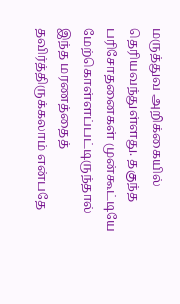மருத்துவ அறிக்கையில் தெரியவந்துள்ளது. தகுந்த பரிசோதனைகள் முன்கூட்டியே மேற்கொள்ளப்பட்டிருந்தால் இந்த மரணத்தைத் தவிர்த்திருக்கலாம் என்பதே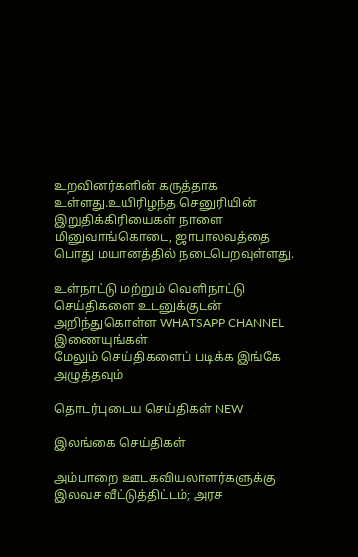உறவினர்களின் கருத்தாக உள்ளது.உயிரிழந்த செனுரியின் இறுதிக்கிரியைகள் நாளை மினுவாங்கொடை, ஜாபாலவத்தை பொது மயானத்தில் நடைபெறவுள்ளது.

உள்நாட்டு மற்றும் வெளிநாட்டு செய்திகளை உடனுக்குடன் அறிந்துகொள்ள WHATSAPP CHANNEL இணையுங்கள்
மேலும் செய்திகளைப் படிக்க இங்கே அழுத்தவும்

தொடர்புடைய செய்திகள் NEW

இலங்கை செய்திகள்

அம்பாறை ஊடகவியலாளர்களுக்கு இலவச வீட்டுத்திட்டம்; அரச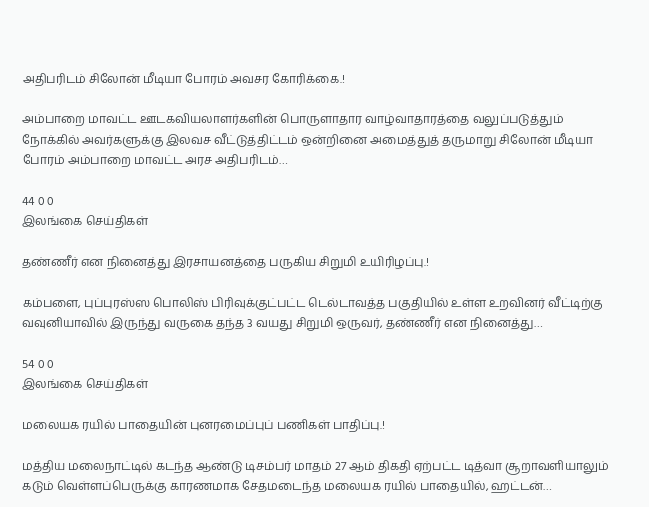அதிபரிடம் சிலோன் மீடியா போரம் அவசர கோரிக்கை.!

அம்பாறை மாவட்ட ஊடகவியலாளர்களின் பொருளாதார வாழ்வாதாரத்தை வலுப்படுத்தும் நோக்கில் அவர்களுக்கு இலவச வீட்டுத்திட்டம் ஒன்றினை அமைத்துத் தருமாறு சிலோன் மீடியா போரம் அம்பாறை மாவட்ட அரச அதிபரிடம்…

44 0 0
இலங்கை செய்திகள்

தண்ணீர் என நினைத்து இரசாயனத்தை பருகிய சிறுமி உயிரிழப்பு.!

கம்பளை, புப்புரஸ்ஸ பொலிஸ் பிரிவுக்குட்பட்ட டெல்டாவத்த பகுதியில் உள்ள உறவினர் வீட்டிற்கு வவுனியாவில் இருந்து வருகை தந்த 3 வயது சிறுமி ஒருவர், தண்ணீர் என நினைத்து…

54 0 0
இலங்கை செய்திகள்

மலையக ரயில் பாதையின் புனரமைப்புப் பணிகள் பாதிப்பு.!

மத்திய மலைநாட்டில் கடந்த ஆண்டு டிசம்பர் மாதம் 27 ஆம் திகதி ஏற்பட்ட டித்வா சூறாவளியாலும் கடும் வெள்ளப்பெருக்கு காரணமாக சேதமடைந்த மலையக ரயில் பாதையில், ஹட்டன்…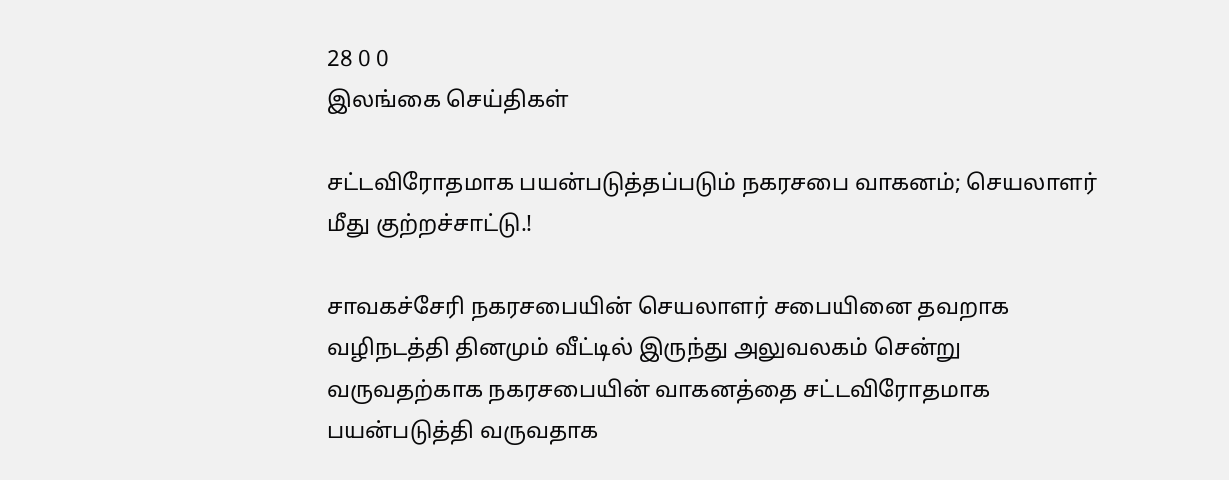28 0 0
இலங்கை செய்திகள்

சட்டவிரோதமாக பயன்படுத்தப்படும் நகரசபை வாகனம்; செயலாளர் மீது குற்றச்சாட்டு.!

சாவகச்சேரி நகரசபையின் செயலாளர் சபையினை தவறாக வழிநடத்தி தினமும் வீட்டில் இருந்து அலுவலகம் சென்று வருவதற்காக நகரசபையின் வாகனத்தை சட்டவிரோதமாக பயன்படுத்தி வருவதாக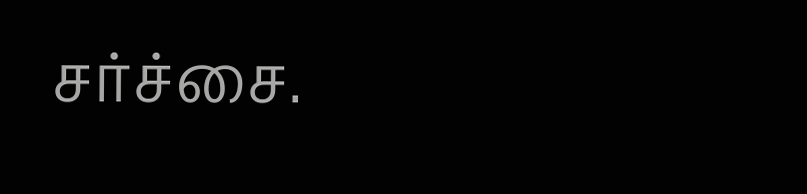சர்ச்சை.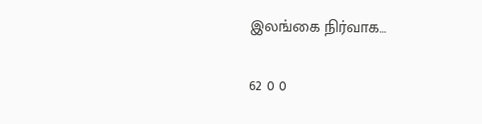இலங்கை நிர்வாக…

62 0 0